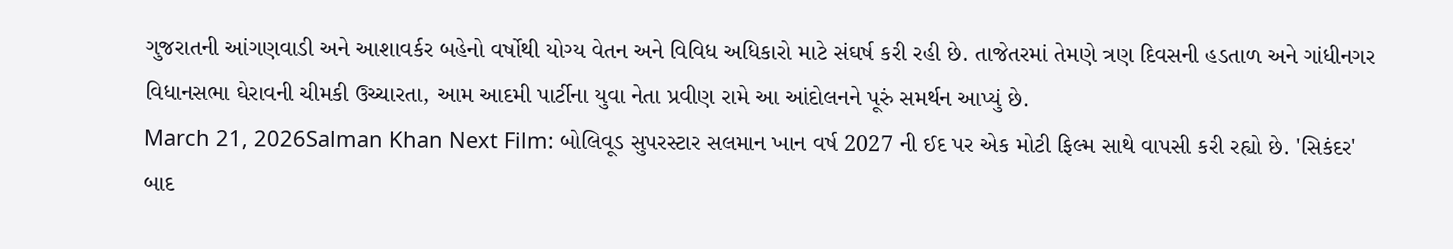ગુજરાતની આંગણવાડી અને આશાવર્કર બહેનો વર્ષોથી યોગ્ય વેતન અને વિવિધ અધિકારો માટે સંઘર્ષ કરી રહી છે. તાજેતરમાં તેમણે ત્રણ દિવસની હડતાળ અને ગાંધીનગર વિધાનસભા ઘેરાવની ચીમકી ઉચ્ચારતા, આમ આદમી પાર્ટીના યુવા નેતા પ્રવીણ રામે આ આંદોલનને પૂરું સમર્થન આપ્યું છે.
March 21, 2026Salman Khan Next Film: બોલિવૂડ સુપરસ્ટાર સલમાન ખાન વર્ષ 2027 ની ઈદ પર એક મોટી ફિલ્મ સાથે વાપસી કરી રહ્યો છે. 'સિકંદર' બાદ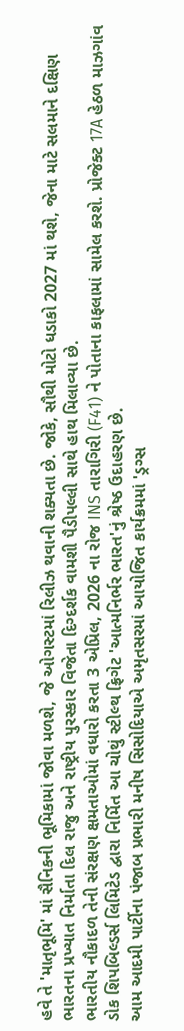હવે તે 'માતૃભૂમિ' માં સૈનિકની ભૂમિકામાં જોવા મળશે, જે ઓગસ્ટમાં રિલીઝ થવાની શક્યતા છે. જોકે, સૌથી મોટો ધડાકો 2027 માં થશે, જેના માટે સલમાને દક્ષિણ ભારતના પ્રખ્યાત નિર્માતા દિલ રાજુ અને રાષ્ટ્રીય પુરસ્કાર વિજેતા દિગ્દર્શક વામશી પૈડીપલ્લી સાથે હાથ મિલાવ્યા છે.
ભારતીય નૌકાદળ તેની સંરક્ષણ ક્ષમતાઓમાં વધારો કરતા 3 એપ્રિલ, 2026 ના રોજ INS તારાગિરી (F41) ને પોતાના કાફલામાં સામેલ કરશે. પ્રોજેક્ટ 17A હેઠળ માઝગાંવ ડોક શિપબિલ્ડર્સ લિમિટેડ દ્વારા નિર્મિત આ ચોથું સ્ટીલ્થ ફ્રિગેટ 'આત્મનિર્ભર ભારત'નું શ્રેષ્ઠ ઉદાહરણ છે.
આમ આદમી પાર્ટીના પંજાબ પ્રભારી મનીષ સિસોદિયાએ અમૃતસરમાં આયોજિત કાર્યક્રમમાં 'ડ્રગ્સ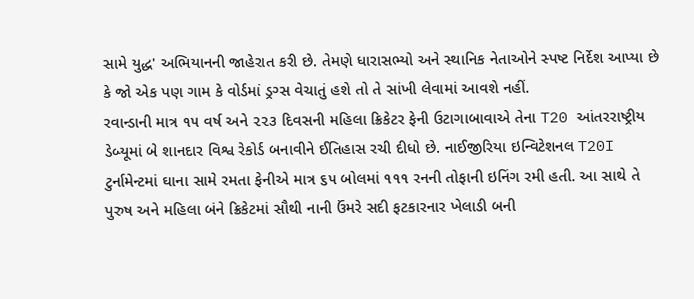સામે યુદ્ધ' અભિયાનની જાહેરાત કરી છે. તેમણે ધારાસભ્યો અને સ્થાનિક નેતાઓને સ્પષ્ટ નિર્દેશ આપ્યા છે કે જો એક પણ ગામ કે વોર્ડમાં ડ્રગ્સ વેચાતું હશે તો તે સાંખી લેવામાં આવશે નહીં.
રવાન્ડાની માત્ર ૧૫ વર્ષ અને ૨૨૩ દિવસની મહિલા ક્રિકેટર ફેની ઉટાગાબાવાએ તેના T20 આંતરરાષ્ટ્રીય ડેબ્યૂમાં બે શાનદાર વિશ્વ રેકોર્ડ બનાવીને ઈતિહાસ રચી દીધો છે. નાઈજીરિયા ઇન્વિટેશનલ T20I ટુર્નામેન્ટમાં ઘાના સામે રમતા ફેનીએ માત્ર ૬૫ બોલમાં ૧૧૧ રનની તોફાની ઇનિંગ રમી હતી. આ સાથે તે પુરુષ અને મહિલા બંને ક્રિકેટમાં સૌથી નાની ઉંમરે સદી ફટકારનાર ખેલાડી બની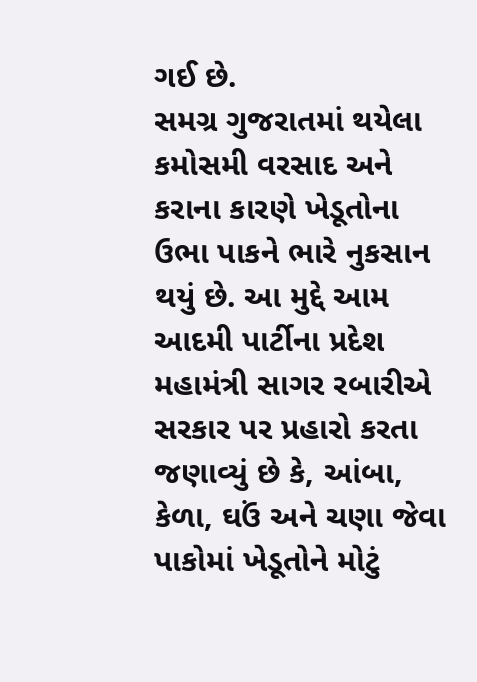ગઈ છે.
સમગ્ર ગુજરાતમાં થયેલા કમોસમી વરસાદ અને કરાના કારણે ખેડૂતોના ઉભા પાકને ભારે નુકસાન થયું છે. આ મુદ્દે આમ આદમી પાર્ટીના પ્રદેશ મહામંત્રી સાગર રબારીએ સરકાર પર પ્રહારો કરતા જણાવ્યું છે કે, આંબા, કેળા, ઘઉં અને ચણા જેવા પાકોમાં ખેડૂતોને મોટું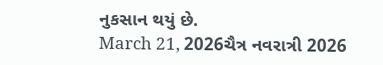નુકસાન થયું છે.
March 21, 2026ચૈત્ર નવરાત્રી 2026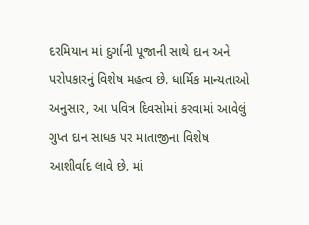દરમિયાન માં દુર્ગાની પૂજાની સાથે દાન અને પરોપકારનું વિશેષ મહત્વ છે. ધાર્મિક માન્યતાઓ અનુસાર, આ પવિત્ર દિવસોમાં કરવામાં આવેલું ગુપ્ત દાન સાધક પર માતાજીના વિશેષ આશીર્વાદ લાવે છે. માં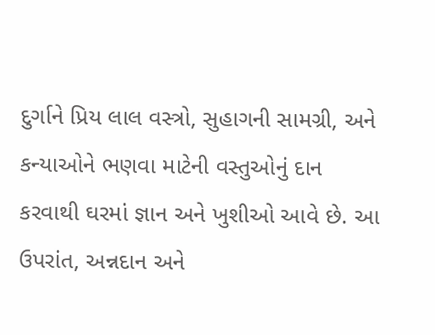દુર્ગાને પ્રિય લાલ વસ્ત્રો, સુહાગની સામગ્રી, અને કન્યાઓને ભણવા માટેની વસ્તુઓનું દાન કરવાથી ઘરમાં જ્ઞાન અને ખુશીઓ આવે છે. આ ઉપરાંત, અન્નદાન અને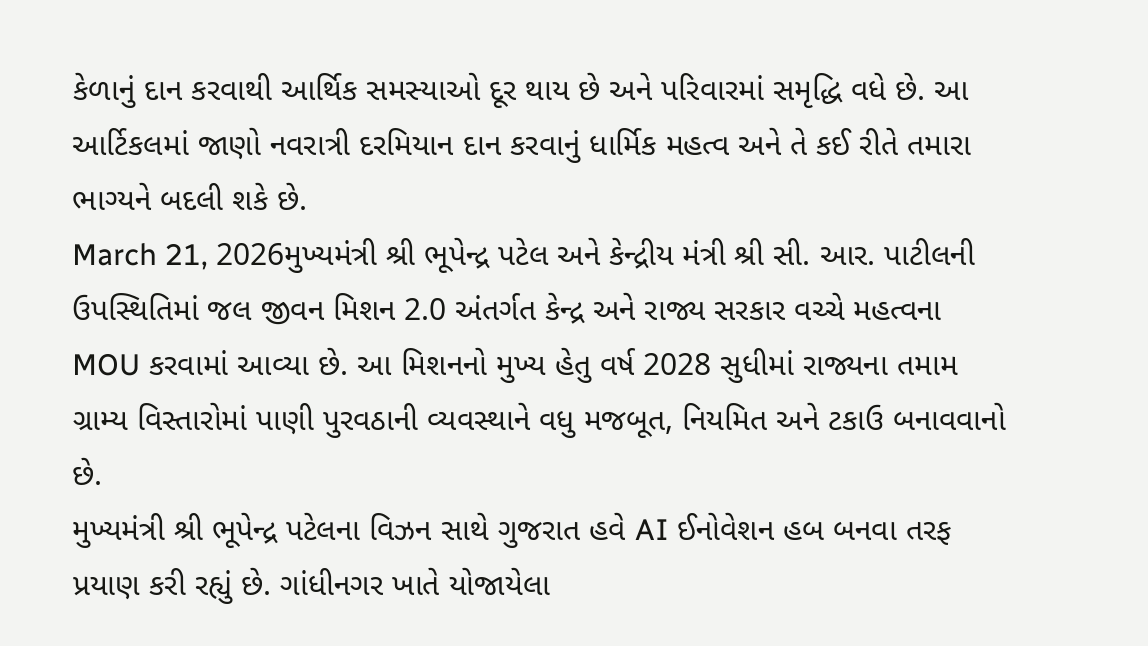કેળાનું દાન કરવાથી આર્થિક સમસ્યાઓ દૂર થાય છે અને પરિવારમાં સમૃદ્ધિ વધે છે. આ આર્ટિકલમાં જાણો નવરાત્રી દરમિયાન દાન કરવાનું ધાર્મિક મહત્વ અને તે કઈ રીતે તમારા ભાગ્યને બદલી શકે છે.
March 21, 2026મુખ્યમંત્રી શ્રી ભૂપેન્દ્ર પટેલ અને કેન્દ્રીય મંત્રી શ્રી સી. આર. પાટીલની ઉપસ્થિતિમાં જલ જીવન મિશન 2.0 અંતર્ગત કેન્દ્ર અને રાજ્ય સરકાર વચ્ચે મહત્વના MOU કરવામાં આવ્યા છે. આ મિશનનો મુખ્ય હેતુ વર્ષ 2028 સુધીમાં રાજ્યના તમામ ગ્રામ્ય વિસ્તારોમાં પાણી પુરવઠાની વ્યવસ્થાને વધુ મજબૂત, નિયમિત અને ટકાઉ બનાવવાનો છે.
મુખ્યમંત્રી શ્રી ભૂપેન્દ્ર પટેલના વિઝન સાથે ગુજરાત હવે AI ઈનોવેશન હબ બનવા તરફ પ્રયાણ કરી રહ્યું છે. ગાંધીનગર ખાતે યોજાયેલા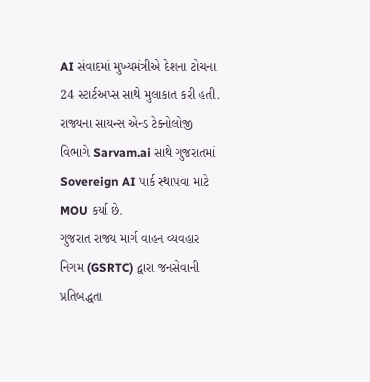AI સંવાદમાં મુખ્યમંત્રીએ દેશના ટોચના 24 સ્ટાર્ટઅપ્સ સાથે મુલાકાત કરી હતી. રાજ્યના સાયન્સ એન્ડ ટેક્નોલોજી વિભાગે Sarvam.ai સાથે ગુજરાતમાં Sovereign AI પાર્ક સ્થાપવા માટે MOU કર્યા છે.
ગુજરાત રાજ્ય માર્ગ વાહન વ્યવહાર નિગમ (GSRTC) દ્વારા જનસેવાની પ્રતિબદ્ધતા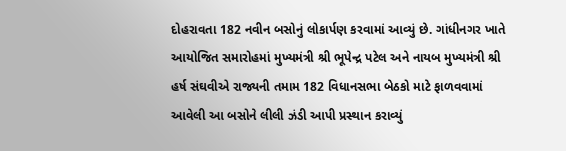દોહરાવતા 182 નવીન બસોનું લોકાર્પણ કરવામાં આવ્યું છે. ગાંધીનગર ખાતે આયોજિત સમારોહમાં મુખ્યમંત્રી શ્રી ભૂપેન્દ્ર પટેલ અને નાયબ મુખ્યમંત્રી શ્રી હર્ષ સંઘવીએ રાજ્યની તમામ 182 વિધાનસભા બેઠકો માટે ફાળવવામાં આવેલી આ બસોને લીલી ઝંડી આપી પ્રસ્થાન કરાવ્યું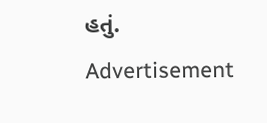હતું.
Advertisement